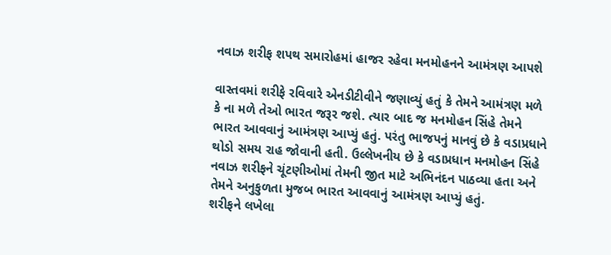નવાઝ શરીફ શપથ સમારોહમાં હાજર રહેવા મનમોહનને આમંત્રણ આપશે

વાસ્તવમાં શરીફે રવિવારે એનડીટીવીને જણાવ્યું હતું કે તેમને આમંત્રણ મળે કે ના મળે તેઓ ભારત જરૂર જશે. ત્યાર બાદ જ મનમોહન સિંહે તેમને ભારત આવવાનું આમંત્રણ આપ્યું હતું. પરંતુ ભાજપનું માનવું છે કે વડાપ્રધાને થોડો સમય રાહ જોવાની હતી. ઉલ્લેખનીય છે કે વડાપ્રધાન મનમોહન સિંહે નવાઝ શરીફને ચૂંટણીઓમાં તેમની જીત માટે અભિનંદન પાઠવ્યા હતા અને તેમને અનુકુળતા મુજબ ભારત આવવાનું આમંત્રણ આપ્યું હતું.
શરીફને લખેલા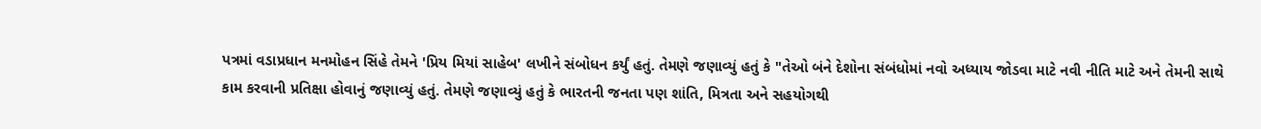પત્રમાં વડાપ્રધાન મનમોહન સિંહે તેમને 'પ્રિય મિયાં સાહેબ' લખીને સંબોધન કર્યું હતું. તેમણે જણાવ્યું હતું કે "તેઓ બંને દેશોના સંબંધોમાં નવો અધ્યાય જોડવા માટે નવી નીતિ માટે અને તેમની સાથે કામ કરવાની પ્રતિક્ષા હોવાનું જણાવ્યું હતું. તેમણે જણાવ્યું હતું કે ભારતની જનતા પણ શાંતિ, મિત્રતા અને સહયોગથી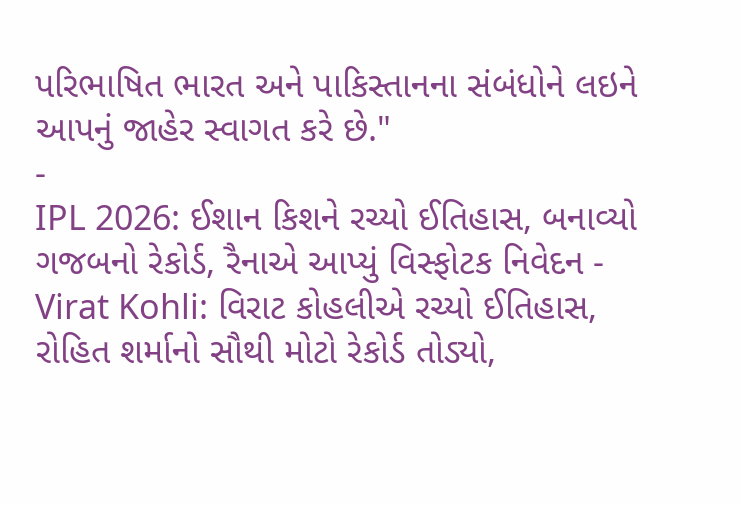પરિભાષિત ભારત અને પાકિસ્તાનના સંબંધોને લઇને આપનું જાહેર સ્વાગત કરે છે."
-
IPL 2026: ઈશાન કિશને રચ્યો ઈતિહાસ, બનાવ્યો ગજબનો રેકોર્ડ, રૈનાએ આપ્યું વિસ્ફોટક નિવેદન -
Virat Kohli: વિરાટ કોહલીએ રચ્યો ઈતિહાસ, રોહિત શર્માનો સૌથી મોટો રેકોર્ડ તોડ્યો,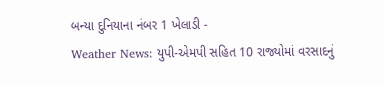બન્યા દુનિયાના નંબર 1 ખેલાડી -
Weather News: યુપી-એમપી સહિત 10 રાજ્યોમાં વરસાદનું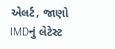એલર્ટ, જાણો IMDનું લેટેસ્ટ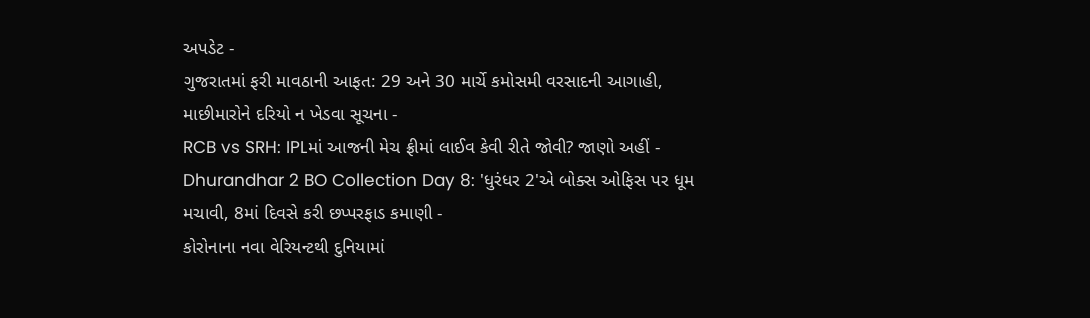અપડેટ -
ગુજરાતમાં ફરી માવઠાની આફત: 29 અને 30 માર્ચે કમોસમી વરસાદની આગાહી, માછીમારોને દરિયો ન ખેડવા સૂચના -
RCB vs SRH: IPLમાં આજની મેચ ફ્રીમાં લાઈવ કેવી રીતે જોવી? જાણો અહીં -
Dhurandhar 2 BO Collection Day 8: 'ધુરંધર 2'એ બોક્સ ઓફિસ પર ધૂમ મચાવી, 8માં દિવસે કરી છપ્પરફાડ કમાણી -
કોરોનાના નવા વેરિયન્ટથી દુનિયામાં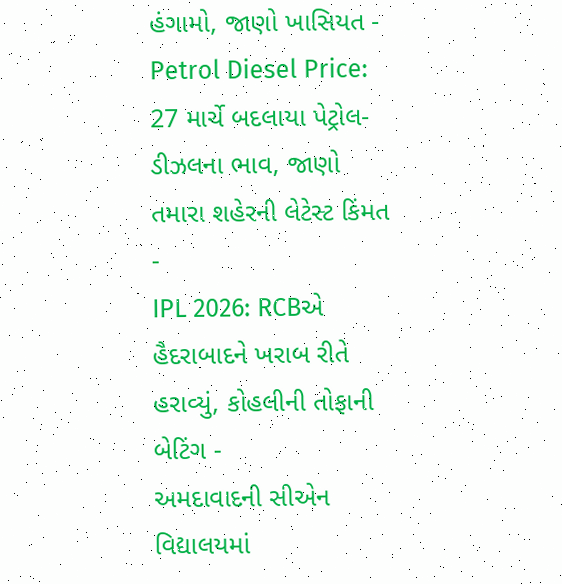હંગામો, જાણો ખાસિયત -
Petrol Diesel Price: 27 માર્ચે બદલાયા પેટ્રોલ-ડીઝલના ભાવ, જાણો તમારા શહેરની લેટેસ્ટ કિંમત -
IPL 2026: RCBએ હૈદરાબાદને ખરાબ રીતે હરાવ્યું, કોહલીની તોફાની બેટિંગ -
અમદાવાદની સીએન વિદ્યાલયમાં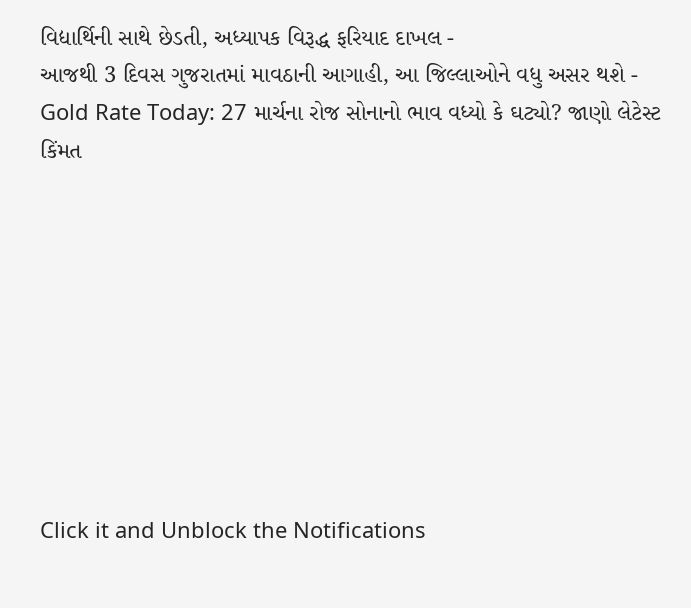વિદ્યાર્થિની સાથે છેડતી, અધ્યાપક વિરૂદ્ધ ફરિયાદ દાખલ -
આજથી 3 દિવસ ગુજરાતમાં માવઠાની આગાહી, આ જિલ્લાઓને વધુ અસર થશે -
Gold Rate Today: 27 માર્ચના રોજ સોનાનો ભાવ વધ્યો કે ઘટ્યો? જાણો લેટેસ્ટ કિંમત









Click it and Unblock the Notifications